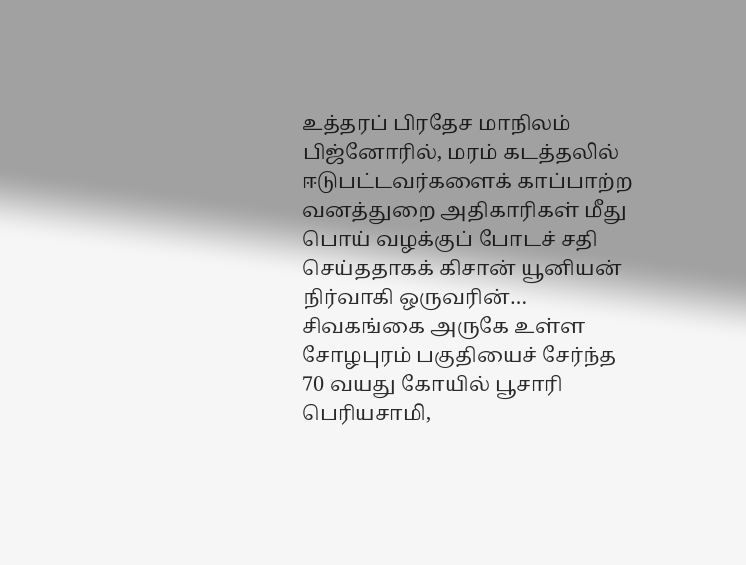உத்தரப் பிரதேச மாநிலம் பிஜ்னோரில், மரம் கடத்தலில் ஈடுபட்டவர்களைக் காப்பாற்ற வனத்துறை அதிகாரிகள் மீது பொய் வழக்குப் போடச் சதி செய்ததாகக் கிசான் யூனியன் நிர்வாகி ஒருவரின்…
சிவகங்கை அருகே உள்ள சோழபுரம் பகுதியைச் சேர்ந்த 70 வயது கோயில் பூசாரி பெரியசாமி,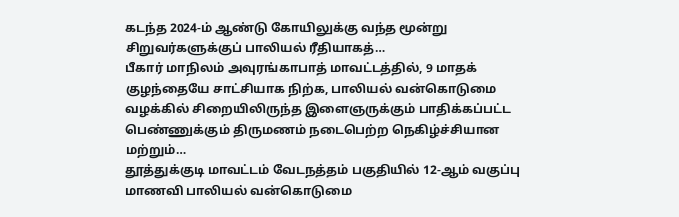கடந்த 2024-ம் ஆண்டு கோயிலுக்கு வந்த மூன்று சிறுவர்களுக்குப் பாலியல் ரீதியாகத்…
பீகார் மாநிலம் அவுரங்காபாத் மாவட்டத்தில், 9 மாதக் குழந்தையே சாட்சியாக நிற்க, பாலியல் வன்கொடுமை வழக்கில் சிறையிலிருந்த இளைஞருக்கும் பாதிக்கப்பட்ட பெண்ணுக்கும் திருமணம் நடைபெற்ற நெகிழ்ச்சியான மற்றும்…
தூத்துக்குடி மாவட்டம் வேடநத்தம் பகுதியில் 12-ஆம் வகுப்பு மாணவி பாலியல் வன்கொடுமை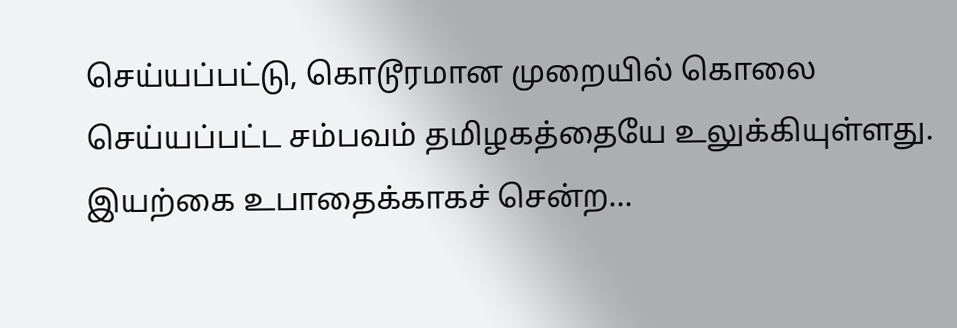செய்யப்பட்டு, கொடூரமான முறையில் கொலை செய்யப்பட்ட சம்பவம் தமிழகத்தையே உலுக்கியுள்ளது. இயற்கை உபாதைக்காகச் சென்ற…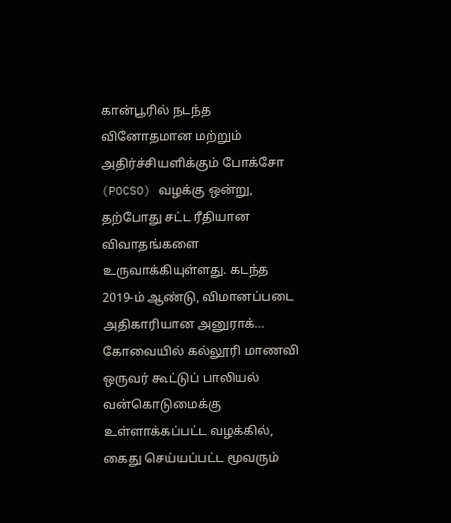கான்பூரில் நடந்த வினோதமான மற்றும் அதிர்ச்சியளிக்கும் போக்சோ (POCSO) வழக்கு ஒன்று, தற்போது சட்ட ரீதியான விவாதங்களை உருவாக்கியுள்ளது. கடந்த 2019-ம் ஆண்டு, விமானப்படை அதிகாரியான அனுராக்…
கோவையில் கல்லூரி மாணவி ஒருவர் கூட்டுப் பாலியல் வன்கொடுமைக்கு உள்ளாக்கப்பட்ட வழக்கில், கைது செய்யப்பட்ட மூவரும்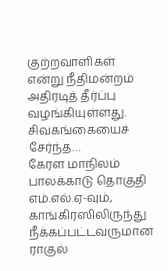குற்றவாளிகள் என்று நீதிமன்றம் அதிரடித் தீர்ப்பு வழங்கியுள்ளது. சிவகங்கையைச் சேர்ந்த…
கேரள மாநிலம் பாலக்காடு தொகுதி எம்.எல்.ஏ-வும், காங்கிரஸிலிருந்து நீக்கப்பட்டவருமான ராகுல்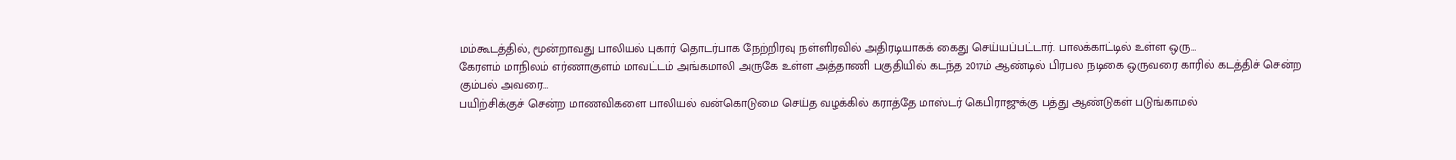மம்கூடத்தில், மூன்றாவது பாலியல் புகார் தொடர்பாக நேற்றிரவு நள்ளிரவில் அதிரடியாகக் கைது செய்யப்பட்டார். பாலக்காட்டில் உள்ள ஒரு…
கேரளம் மாநிலம் எர்ணாகுளம் மாவட்டம் அங்கமாலி அருகே உள்ள அத்தாணி பகுதியில் கடந்த 2017ம் ஆண்டில் பிரபல நடிகை ஒருவரை காரில் கடத்திச் சென்ற கும்பல் அவரை…
பயிற்சிக்குச் சென்ற மாணவிகளை பாலியல் வன்கொடுமை செய்த வழக்கில் கராத்தே மாஸ்டர் கெபிராஜுக்கு பத்து ஆண்டுகள் படுங்காமல்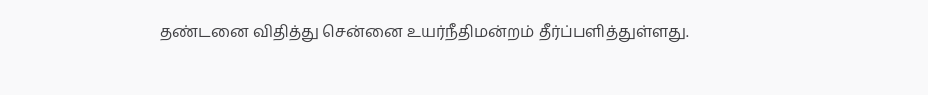தண்டனை விதித்து சென்னை உயர்நீதிமன்றம் தீர்ப்பளித்துள்ளது.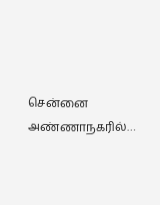சென்னை அண்ணாநகரில்…